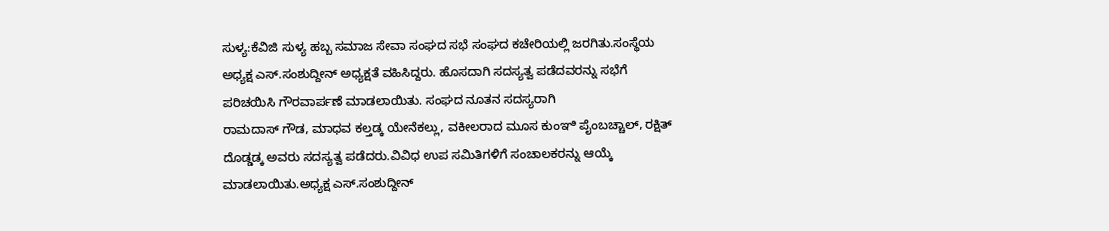ಸುಳ್ಯ:ಕೆವಿಜಿ ಸುಳ್ಯ ಹಬ್ಬ ಸಮಾಜ ಸೇವಾ ಸಂಘದ ಸಭೆ ಸಂಘದ ಕಚೇರಿಯಲ್ಲಿ ಜರಗಿತು.ಸಂಸ್ಥೆಯ ಅಧ್ಯಕ್ಷ ಎಸ್.ಸಂಶುದ್ದೀನ್ ಅಧ್ಯಕ್ಷತೆ ವಹಿಸಿದ್ದರು. ಹೊಸದಾಗಿ ಸದಸ್ಯತ್ವ ಪಡೆದವರನ್ನು ಸಭೆಗೆ ಪರಿಚಯಿಸಿ ಗೌರವಾರ್ಪಣೆ ಮಾಡಲಾಯಿತು. ಸಂಘದ ನೂತನ ಸದಸ್ಯರಾಗಿ
ರಾಮದಾಸ್ ಗೌಡ, ಮಾಧವ ಕಲ್ತಡ್ಕ ಯೇನೆಕಲ್ಲು, ವಕೀಲರಾದ ಮೂಸ ಕುಂಞಿ ಪೈಂಬಚ್ಚಾಲ್, ರಕ್ಷಿತ್ ದೊಡ್ಡಡ್ಕ ಅವರು ಸದಸ್ಯತ್ವ ಪಡೆದರು.ವಿವಿಧ ಉಪ ಸಮಿತಿಗಳಿಗೆ ಸಂಚಾಲಕರನ್ನು ಆಯ್ಕೆ ಮಾಡಲಾಯಿತು.ಅಧ್ಯಕ್ಷ ಎಸ್.ಸಂಶುದ್ದೀನ್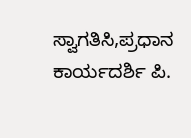ಸ್ವಾಗತಿಸಿ,ಪ್ರಧಾನ ಕಾರ್ಯದರ್ಶಿ ಪಿ.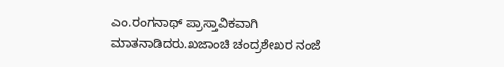ಎಂ.ರಂಗನಾಥ್ ಪ್ರಾಸ್ತಾವಿಕವಾಗಿ ಮಾತನಾಡಿದರು.ಖಜಾಂಚಿ ಚಂದ್ರಶೇಖರ ನಂಜೆ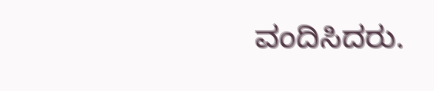ವಂದಿಸಿದರು.